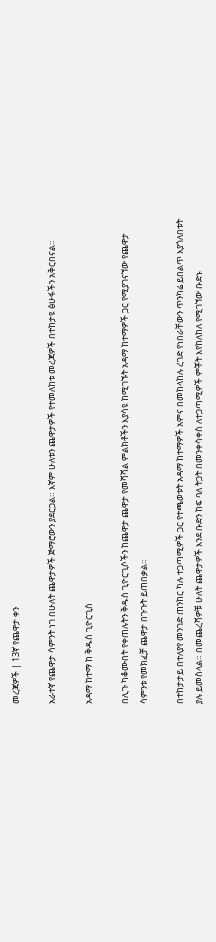መረጃዎች | 13ኛ የጨዋታ ቀን

አራተኛ የጨዋታ ሳምንት ነገ በሁለት ጨዋታዎች ጅማሮውን ያደርጋል። እኛም ሁለቱን ጨዋታዎች የተመለከቱ መረጃዎች በተከታዩ ፅሁፋችን አቅርበናል።

አዳማ ከተማ ከ ቅዱስ ጊዮርጊስ

በሊጉ ካቆሙበት የቀጠሉትን ቅዱስ ጊዮርጊሶችን ከጨዋታ ጨዋታ የመሻሻል ምልክቶችን እያሳዩ ከሚገኙት አዳማ ከተማዎች ጋር የሚያገናኘው የጨዋታ ሳምንቱ የመክፈቻ ጨዋታ በጉጉት ይጠበቃል።

በተከታታይ በተለያየ መንገድ ጠንከር ካሉ ተጋጣሚዎች ጋር የተጫወቱት አዳማ ከተማዎች አምና በመከላከሉ ረገድ የነበራቸውን ጥንካሬ ይበልጥ እያጎለበቱት ያሉ ይመስላል። በመጨረሻዎቹ ሁለት ጨዋታዎች እንደ ቡድን ከፍ ባለ ትጋት በመንቀሳቀስ ለተጋጣሚዎች ምቾት እየከለከለ የሚገኘው ቡድኑ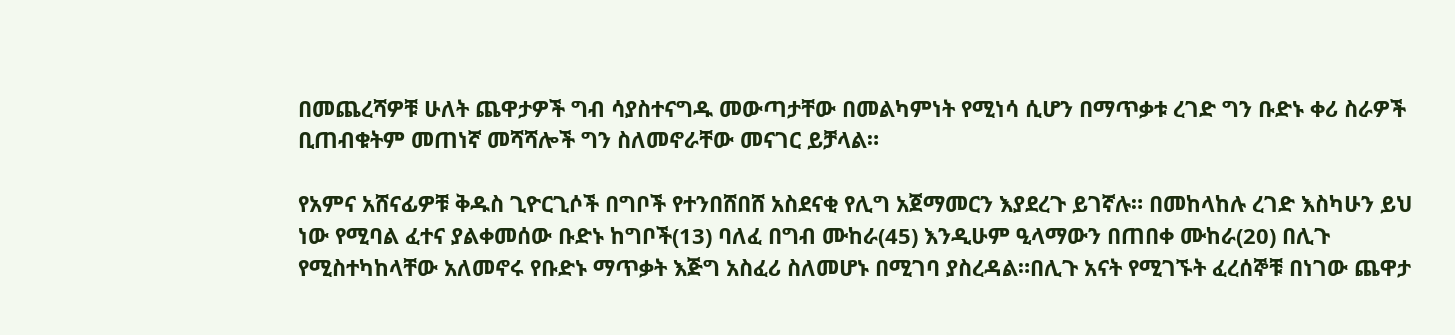በመጨረሻዎቹ ሁለት ጨዋታዎች ግብ ሳያስተናግዱ መውጣታቸው በመልካምነት የሚነሳ ሲሆን በማጥቃቱ ረገድ ግን ቡድኑ ቀሪ ስራዎች ቢጠብቁትም መጠነኛ መሻሻሎች ግን ስለመኖራቸው መናገር ይቻላል።

የአምና አሸናፊዎቹ ቅዱስ ጊዮርጊሶች በግቦች የተንበሸበሸ አስደናቂ የሊግ አጀማመርን እያደረጉ ይገኛሉ። በመከላከሉ ረገድ እስካሁን ይህ ነው የሚባል ፈተና ያልቀመሰው ቡድኑ ከግቦች(13) ባለፈ በግብ ሙከራ(45) እንዲሁም ዒላማውን በጠበቀ ሙከራ(20) በሊጉ የሚስተካከላቸው አለመኖሩ የቡድኑ ማጥቃት እጅግ አስፈሪ ስለመሆኑ በሚገባ ያስረዳል።በሊጉ አናት የሚገኙት ፈረሰኞቹ በነገው ጨዋታ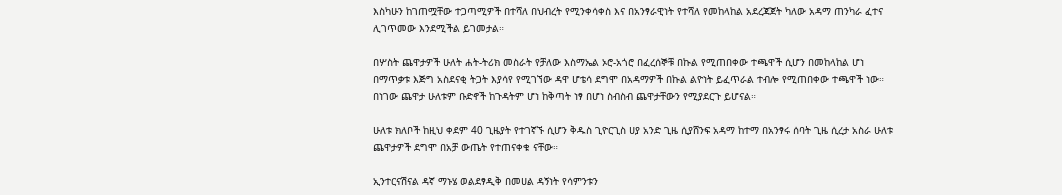እስካሁን ከገጠሟቸው ተጋጣሚዎች በተሻለ በህብረት የሚንቀሳቀስ እና በአንፃራዊነት የተሻለ የመከላከል አደረጃጀት ካለው አዳማ ጠንካራ ፈተና ሊገጥመው እንደሚችል ይገመታል።

በሦስት ጨዋታዎች ሁለት ሐት-ትሪክ መስራት የቻለው እስማኤል ኦሮ-አጎሮ በፈረሰኞቹ በኩል የሚጠበቀው ተጫዋች ሲሆን በመከላከል ሆነ በማጥቃቱ እጅግ አስደናቂ ትጋት እያሳየ የሚገኘው ዳዋ ሆቴሳ ደግሞ በአዳማዎች በኩል ልዮነት ይፈጥራል ተብሎ የሚጠበቀው ተጫዋች ነው። በነገው ጨዋታ ሁለቱም ቡድኖች ከጉዳትም ሆነ ከቅጣት ነፃ በሆነ ስብስብ ጨዋታቸውን የሚያደርጉ ይሆናል።

ሁለቱ ክለቦች ከዚህ ቀደም 40 ጊዜያት የተገኛኙ ሲሆን ቅዱስ ጊዮርጊስ ሀያ አንድ ጊዜ ሲያሸንፍ አዳማ ከተማ በአንፃሩ ሰባት ጊዜ ሲረታ አስራ ሁለቱ ጨዋታዎች ደግሞ በአቻ ውጤት የተጠናቀቁ ናቸው።

ኢንተርናሽናል ዳኛ ማኑሄ ወልደፃዲቅ በመሀል ዳኝነት የሳምንቱን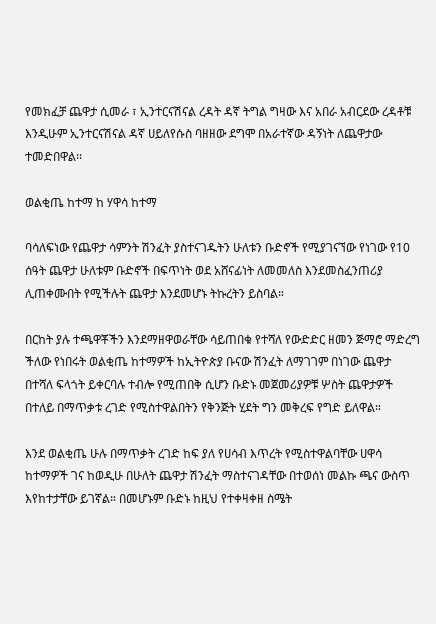የመክፈቻ ጨዋታ ሲመራ ፣ ኢንተርናሽናል ረዳት ዳኛ ትግል ግዛው እና አበራ አብርደው ረዳቶቹ እንዲሁም ኢንተርናሽናል ዳኛ ሀይለየሱስ ባዘዘው ደግሞ በአራተኛው ዳኝነት ለጨዋታው ተመድበዋል፡፡

ወልቂጤ ከተማ ከ ሃዋሳ ከተማ

ባሳለፍነው የጨዋታ ሳምንት ሽንፈት ያስተናገዱትን ሁለቱን ቡድኖች የሚያገናኘው የነገው የ10 ሰዓት ጨዋታ ሁለቱም ቡድኖች በፍጥነት ወደ አሸናፊነት ለመመለስ እንደመስፈንጠሪያ ሊጠቀሙበት የሚችሉት ጨዋታ እንደመሆኑ ትኩረትን ይስባል።

በርከት ያሉ ተጫዋቾችን እንደማዘዋወራቸው ሳይጠበቁ የተሻለ የውድድር ዘመን ጅማሮ ማድረግ ችለው የነበሩት ወልቂጤ ከተማዎች ከኢትዮጵያ ቡናው ሽንፈት ለማገገም በነገው ጨዋታ በተሻለ ፍላጎት ይቀርባሉ ተብሎ የሚጠበቅ ሲሆን ቡድኑ መጀመሪያዎቹ ሦስት ጨዋታዎች በተለይ በማጥቃቱ ረገድ የሚስተዋልበትን የቅንጅት ሂደት ግን መቅረፍ የግድ ይለዋል።

እንደ ወልቂጤ ሁሉ በማጥቃት ረገድ ከፍ ያለ የሀሳብ እጥረት የሚስተዋልባቸው ሀዋሳ ከተማዎች ገና ከወዲሁ በሁለት ጨዋታ ሽንፈት ማስተናገዳቸው በተወሰነ መልኩ ጫና ውስጥ እየከተታቸው ይገኛል። በመሆኑም ቡድኑ ከዚህ የተቀዛቀዘ ስሜት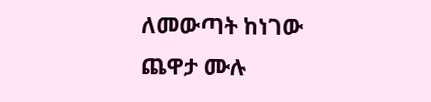ለመውጣት ከነገው ጨዋታ ሙሉ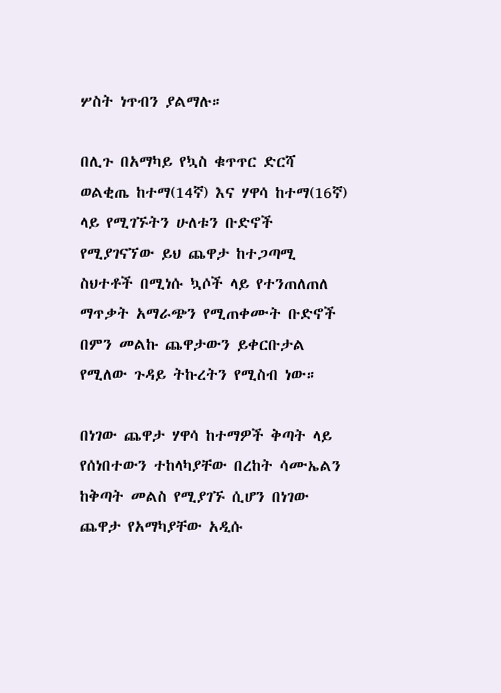ሦስት ነጥብን ያልማሉ።

በሊጉ በአማካይ የኳስ ቁጥጥር ድርሻ ወልቂጤ ከተማ(14ኛ) እና ሃዋሳ ከተማ(16ኛ) ላይ የሚገኙትን ሁለቱን ቡድኖች የሚያገናኘው ይህ ጨዋታ ከተጋጣሚ ስህተቶች በሚነሱ ኳሶች ላይ የተንጠለጠለ ማጥቃት አማራጭን የሚጠቀሙት ቡድኖች በምን መልኩ ጨዋታውን ይቀርቡታል የሚለው ጉዳይ ትኩረትን የሚስብ ነው።

በነገው ጨዋታ ሃዋሳ ከተማዎች ቅጣት ላይ የሰነበተውን ተከላካያቸው በረከት ሳሙኤልን ከቅጣት መልስ የሚያገኙ ሲሆን በነገው ጨዋታ የአማካያቸው አዲሱ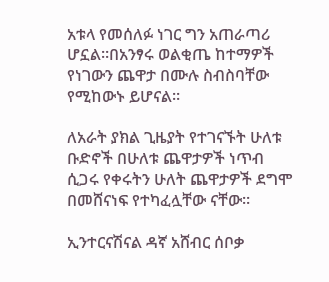አቱላ የመሰለፉ ነገር ግን አጠራጣሪ ሆኗል።በአንፃሩ ወልቂጤ ከተማዎች የነገውን ጨዋታ በሙሉ ስብስባቸው የሚከውኑ ይሆናል።

ለአራት ያክል ጊዜያት የተገናኙት ሁለቱ ቡድኖች በሁለቱ ጨዋታዎች ነጥብ ሲጋሩ የቀሩትን ሁለት ጨዋታዎች ደግሞ በመሸናነፍ የተካፈሏቸው ናቸው።

ኢንተርናሽናል ዳኛ አሸብር ሰቦቃ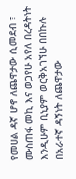የመሀል ዳኛ ሆኖ ለጨዋታው ሲመደብ ፣ ሙስጠፋ መኪ እና ወጋየሁ አየለ በረዳትነት እንዲሁም ቢኒያም ወርቅአገኘሁ በበኩሉ በአራተኛ ዳኝነት ለጨዋታው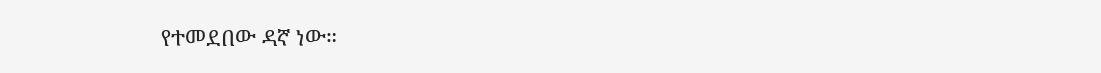የተመደበው ዳኛ ነው።